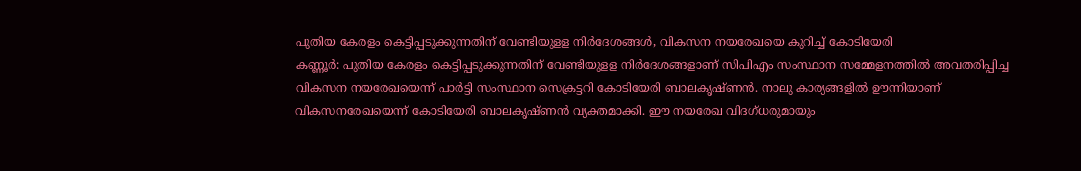പുതിയ കേരളം കെട്ടിപ്പടുക്കുന്നതിന് വേണ്ടിയുളള നിർദേശങ്ങൾ, വികസന നയരേഖയെ കുറിച്ച് കോടിയേരി
കണ്ണൂർ: പുതിയ കേരളം കെട്ടിപ്പടുക്കുന്നതിന് വേണ്ടിയുളള നിർദേശങ്ങളാണ് സിപിഎം സംസ്ഥാന സമ്മേളനത്തിൽ അവതരിപ്പിച്ച വികസന നയരേഖയെന്ന് പാർട്ടി സംസ്ഥാന സെക്രട്ടറി കോടിയേരി ബാലകൃഷ്ണൻ. നാലു കാര്യങ്ങളിൽ ഊന്നിയാണ് വികസനരേഖയെന്ന് കോടിയേരി ബാലകൃഷ്ണൻ വ്യക്തമാക്കി. ഈ നയരേഖ വിദഗ്ധരുമായും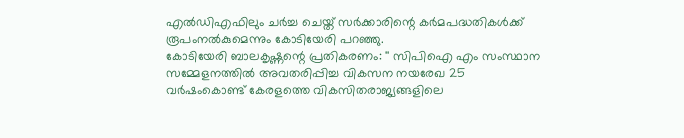എൽഡിഎഫിലും ചർച്ച ചെയ്ത് സർക്കാരിന്റെ കർമപദ്ധതികൾക്ക് രൂപംനൽകുമെന്നും കോടിയേരി പറഞ്ഞു.
കോടിയേരി ബാലകൃഷ്ണന്റെ പ്രതികരണം: '' സിപിഐ എം സംസ്ഥാന സമ്മേളനത്തിൽ അവതരിപ്പിച്ച വികസന നയരേഖ 25 വർഷംകൊണ്ട് കേരളത്തെ വികസിതരാജ്യങ്ങളിലെ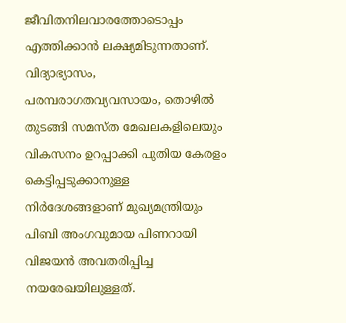ജീവിതനിലവാരത്തോടൊപ്പം എത്തിക്കാൻ ലക്ഷ്യമിടുന്നതാണ്. വിദ്യാഭ്യാസം, പരമ്പരാഗതവ്യവസായം, തൊഴിൽ തുടങ്ങി സമസ്ത മേഖലകളിലെയും വികസനം ഉറപ്പാക്കി പുതിയ കേരളം കെട്ടിപ്പടുക്കാനുള്ള നിർദേശങ്ങളാണ് മുഖ്യമന്ത്രിയും പിബി അംഗവുമായ പിണറായി വിജയൻ അവതരിപ്പിച്ച നയരേഖയിലുള്ളത്.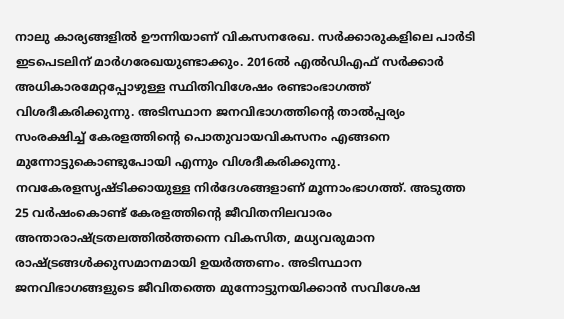നാലു കാര്യങ്ങളിൽ ഊന്നിയാണ് വികസനരേഖ. സർക്കാരുകളിലെ പാർടി ഇടപെടലിന് മാർഗരേഖയുണ്ടാക്കും. 2016ൽ എൽഡിഎഫ് സർക്കാർ അധികാരമേറ്റപ്പോഴുള്ള സ്ഥിതിവിശേഷം രണ്ടാംഭാഗത്ത് വിശദീകരിക്കുന്നു. അടിസ്ഥാന ജനവിഭാഗത്തിന്റെ താൽപ്പര്യം സംരക്ഷിച്ച് കേരളത്തിന്റെ പൊതുവായവികസനം എങ്ങനെ മുന്നോട്ടുകൊണ്ടുപോയി എന്നും വിശദീകരിക്കുന്നു.
നവകേരളസൃഷ്ടിക്കായുള്ള നിർദേശങ്ങളാണ് മൂന്നാംഭാഗത്ത്. അടുത്ത 25 വർഷംകൊണ്ട് കേരളത്തിന്റെ ജീവിതനിലവാരം അന്താരാഷ്ട്രതലത്തിൽത്തന്നെ വികസിത, മധ്യവരുമാന രാഷ്ട്രങ്ങൾക്കുസമാനമായി ഉയർത്തണം. അടിസ്ഥാന ജനവിഭാഗങ്ങളുടെ ജീവിതത്തെ മുന്നോട്ടുനയിക്കാൻ സവിശേഷ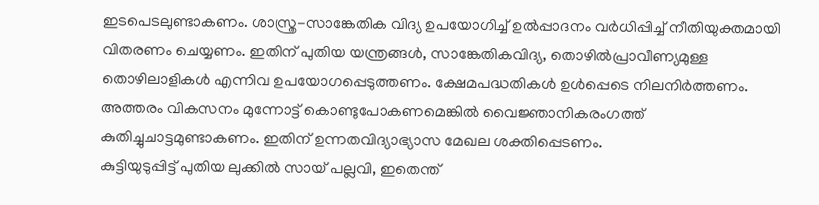ഇടപെടലുണ്ടാകണം. ശാസ്ത്ര-സാങ്കേതിക വിദ്യ ഉപയോഗിച്ച് ഉൽപ്പാദനം വർധിപ്പിച്ച് നീതിയുക്തമായി വിതരണം ചെയ്യണം. ഇതിന് പുതിയ യന്ത്രങ്ങൾ, സാങ്കേതികവിദ്യ, തൊഴിൽപ്രാവീണ്യമുള്ള തൊഴിലാളികൾ എന്നിവ ഉപയോഗപ്പെടുത്തണം. ക്ഷേമപദ്ധതികൾ ഉൾപ്പെടെ നിലനിർത്തണം. അത്തരം വികസനം മുന്നോട്ട് കൊണ്ടുപോകണമെങ്കിൽ വൈജ്ഞാനികരംഗത്ത് കുതിച്ചുചാട്ടമുണ്ടാകണം. ഇതിന് ഉന്നതവിദ്യാഭ്യാസ മേഖല ശക്തിപ്പെടണം.
കുട്ടിയുടുപ്പിട്ട് പുതിയ ലുക്കിൽ സായ് പല്ലവി, ഇതെന്ത്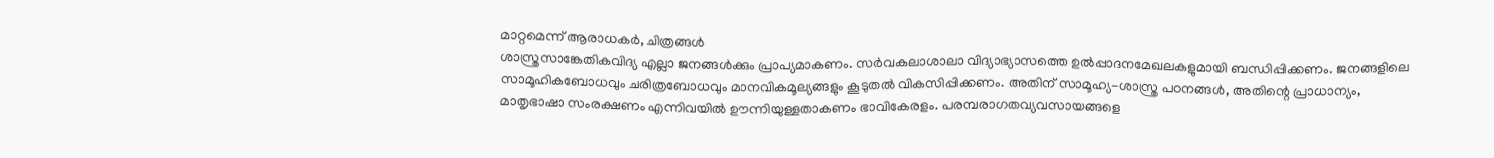മാറ്റമെന്ന് ആരാധകർ, ചിത്രങ്ങൾ
ശാസ്ത്രസാങ്കേതികവിദ്യ എല്ലാ ജനങ്ങൾക്കും പ്രാപ്യമാകണം. സർവകലാശാലാ വിദ്യാഭ്യാസത്തെ ഉൽപ്പാദനമേഖലകളുമായി ബന്ധിപ്പിക്കണം. ജനങ്ങളിലെ സാമൂഹികബോധവും ചരിത്രബോധവും മാനവികമൂല്യങ്ങളും കൂടുതൽ വികസിപ്പിക്കണം. അതിന് സാമൂഹ്യ-ശാസ്ത്ര പഠനങ്ങൾ, അതിന്റെ പ്രാധാന്യം, മാതൃഭാഷാ സംരക്ഷണം എന്നിവയിൽ ഊന്നിയുള്ളതാകണം ഭാവികേരളം. പരമ്പരാഗതവ്യവസായങ്ങളെ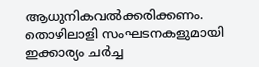ആധുനികവൽക്കരിക്കണം. തൊഴിലാളി സംഘടനകളുമായി ഇക്കാര്യം ചർച്ച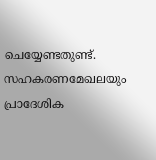ചെയ്യേണ്ടതുണ്ട്. സഹകരണമേഖലയും പ്രാദേശിക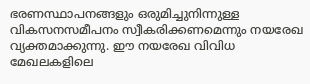ഭരണസ്ഥാപനങ്ങളും ഒരുമിച്ചുനിന്നുള്ള വികസനസമീപനം സ്വീകരിക്കണമെന്നും നയരേഖ വ്യക്തമാക്കുന്നു. ഈ നയരേഖ വിവിധ മേഖലകളിലെ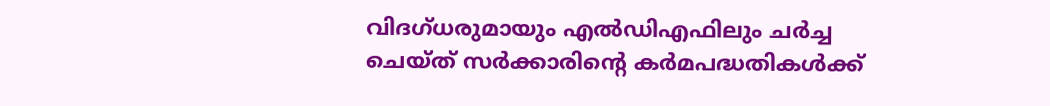വിദഗ്ധരുമായും എൽഡിഎഫിലും ചർച്ച ചെയ്ത് സർക്കാരിന്റെ കർമപദ്ധതികൾക്ക്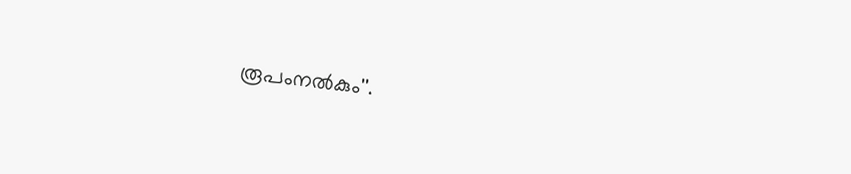രൂപംനൽകും''.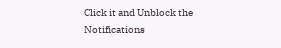Click it and Unblock the Notifications